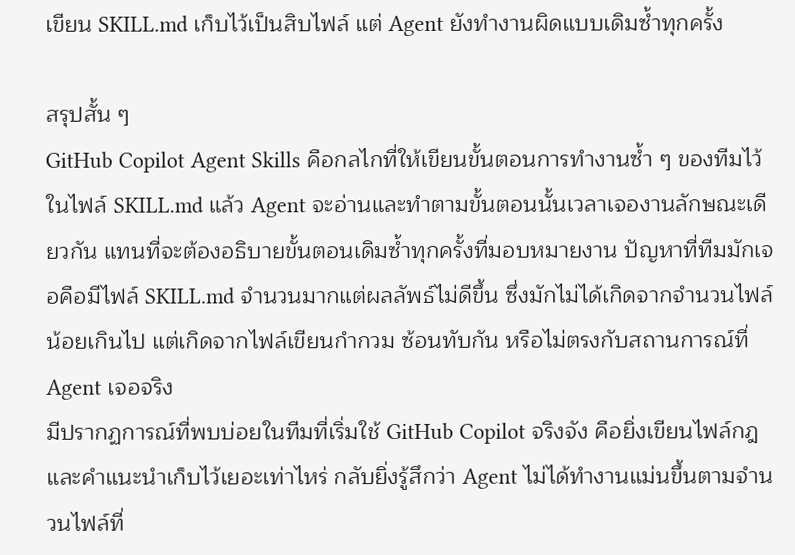เขียน SKILL.md เก็บไว้เป็นสิบไฟล์ แต่ Agent ยังทำงานผิดแบบเดิมซ้ำทุกครั้ง

สรุปสั้น ๆ
GitHub Copilot Agent Skills คือกลไกที่ให้เขียนขั้นตอนการทำงานซ้ำ ๆ ของทีมไว้ในไฟล์ SKILL.md แล้ว Agent จะอ่านและทำตามขั้นตอนนั้นเวลาเจองานลักษณะเดียวกัน แทนที่จะต้องอธิบายขั้นตอนเดิมซ้ำทุกครั้งที่มอบหมายงาน ปัญหาที่ทีมมักเจอคือมีไฟล์ SKILL.md จำนวนมากแต่ผลลัพธ์ไม่ดีขึ้น ซึ่งมักไม่ได้เกิดจากจำนวนไฟล์น้อยเกินไป แต่เกิดจากไฟล์เขียนกำกวม ซ้อนทับกัน หรือไม่ตรงกับสถานการณ์ที่ Agent เจอจริง
มีปรากฏการณ์ที่พบบ่อยในทีมที่เริ่มใช้ GitHub Copilot จริงจัง คือยิ่งเขียนไฟล์กฎและคำแนะนำเก็บไว้เยอะเท่าไหร่ กลับยิ่งรู้สึกว่า Agent ไม่ได้ทำงานแม่นขึ้นตามจำนวนไฟล์ที่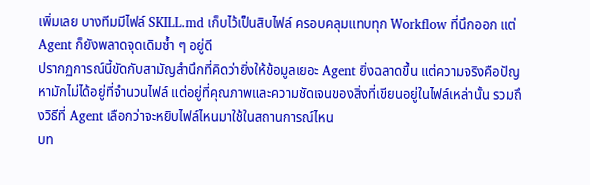เพิ่มเลย บางทีมมีไฟล์ SKILL.md เก็บไว้เป็นสิบไฟล์ ครอบคลุมแทบทุก Workflow ที่นึกออก แต่ Agent ก็ยังพลาดจุดเดิมซ้ำ ๆ อยู่ดี
ปรากฏการณ์นี้ขัดกับสามัญสำนึกที่คิดว่ายิ่งให้ข้อมูลเยอะ Agent ยิ่งฉลาดขึ้น แต่ความจริงคือปัญหามักไม่ได้อยู่ที่จำนวนไฟล์ แต่อยู่ที่คุณภาพและความชัดเจนของสิ่งที่เขียนอยู่ในไฟล์เหล่านั้น รวมถึงวิธีที่ Agent เลือกว่าจะหยิบไฟล์ไหนมาใช้ในสถานการณ์ไหน
บท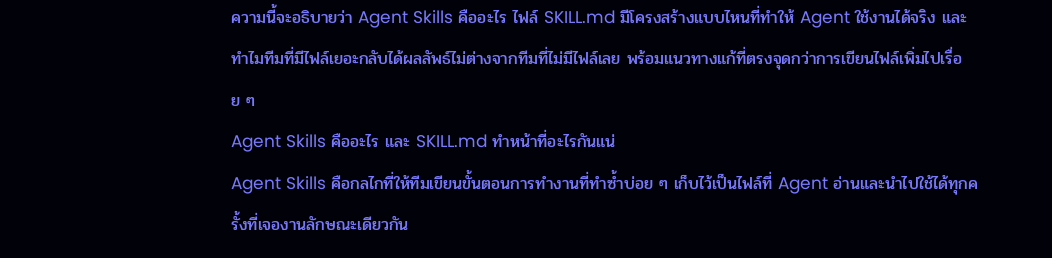ความนี้จะอธิบายว่า Agent Skills คืออะไร ไฟล์ SKILL.md มีโครงสร้างแบบไหนที่ทำให้ Agent ใช้งานได้จริง และทำไมทีมที่มีไฟล์เยอะกลับได้ผลลัพธ์ไม่ต่างจากทีมที่ไม่มีไฟล์เลย พร้อมแนวทางแก้ที่ตรงจุดกว่าการเขียนไฟล์เพิ่มไปเรื่อย ๆ
Agent Skills คืออะไร และ SKILL.md ทำหน้าที่อะไรกันแน่
Agent Skills คือกลไกที่ให้ทีมเขียนขั้นตอนการทำงานที่ทำซ้ำบ่อย ๆ เก็บไว้เป็นไฟล์ที่ Agent อ่านและนำไปใช้ได้ทุกครั้งที่เจองานลักษณะเดียวกัน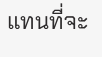แทนที่จะ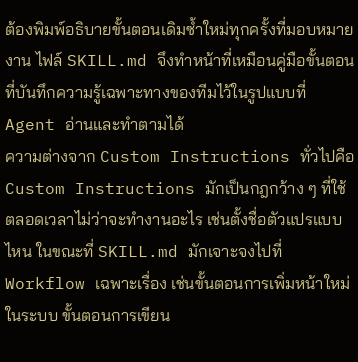ต้องพิมพ์อธิบายขั้นตอนเดิมซ้ำใหม่ทุกครั้งที่มอบหมายงาน ไฟล์ SKILL.md จึงทำหน้าที่เหมือนคู่มือขั้นตอนที่บันทึกความรู้เฉพาะทางของทีมไว้ในรูปแบบที่ Agent อ่านและทำตามได้
ความต่างจาก Custom Instructions ทั่วไปคือ Custom Instructions มักเป็นกฎกว้าง ๆ ที่ใช้ตลอดเวลาไม่ว่าจะทำงานอะไร เช่นตั้งชื่อตัวแปรแบบไหน ในขณะที่ SKILL.md มักเจาะจงไปที่ Workflow เฉพาะเรื่อง เช่นขั้นตอนการเพิ่มหน้าใหม่ในระบบ ขั้นตอนการเขียน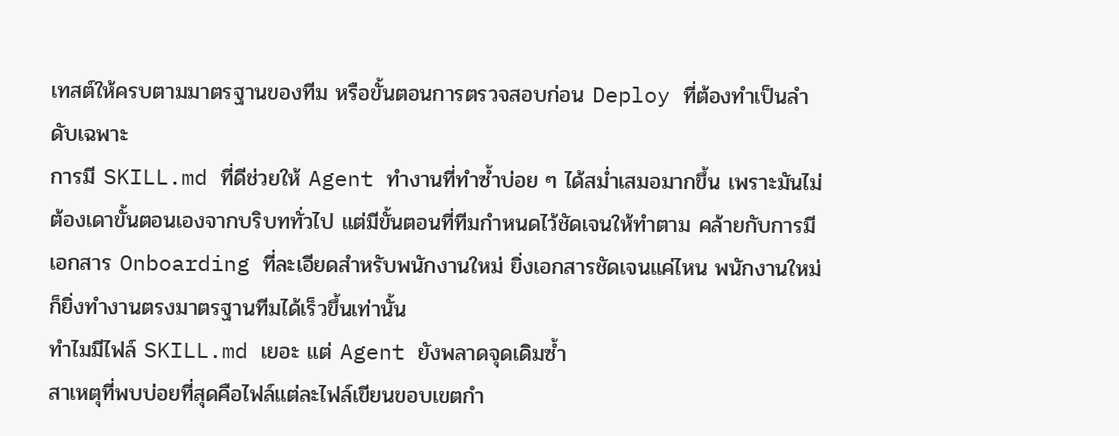เทสต์ให้ครบตามมาตรฐานของทีม หรือขั้นตอนการตรวจสอบก่อน Deploy ที่ต้องทำเป็นลำดับเฉพาะ
การมี SKILL.md ที่ดีช่วยให้ Agent ทำงานที่ทำซ้ำบ่อย ๆ ได้สม่ำเสมอมากขึ้น เพราะมันไม่ต้องเดาขั้นตอนเองจากบริบททั่วไป แต่มีขั้นตอนที่ทีมกำหนดไว้ชัดเจนให้ทำตาม คล้ายกับการมีเอกสาร Onboarding ที่ละเอียดสำหรับพนักงานใหม่ ยิ่งเอกสารชัดเจนแค่ไหน พนักงานใหม่ก็ยิ่งทำงานตรงมาตรฐานทีมได้เร็วขึ้นเท่านั้น
ทำไมมีไฟล์ SKILL.md เยอะ แต่ Agent ยังพลาดจุดเดิมซ้ำ
สาเหตุที่พบบ่อยที่สุดคือไฟล์แต่ละไฟล์เขียนขอบเขตกำ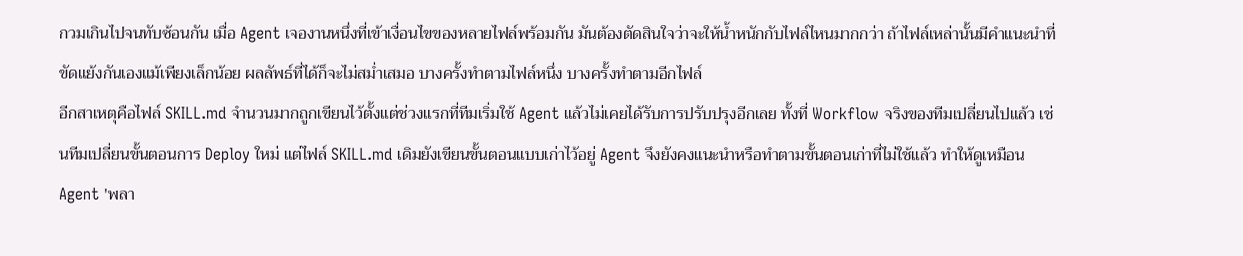กวมเกินไปจนทับซ้อนกัน เมื่อ Agent เจองานหนึ่งที่เข้าเงื่อนไขของหลายไฟล์พร้อมกัน มันต้องตัดสินใจว่าจะให้น้ำหนักกับไฟล์ไหนมากกว่า ถ้าไฟล์เหล่านั้นมีคำแนะนำที่ขัดแย้งกันเองแม้เพียงเล็กน้อย ผลลัพธ์ที่ได้ก็จะไม่สม่ำเสมอ บางครั้งทำตามไฟล์หนึ่ง บางครั้งทำตามอีกไฟล์
อีกสาเหตุคือไฟล์ SKILL.md จำนวนมากถูกเขียนไว้ตั้งแต่ช่วงแรกที่ทีมเริ่มใช้ Agent แล้วไม่เคยได้รับการปรับปรุงอีกเลย ทั้งที่ Workflow จริงของทีมเปลี่ยนไปแล้ว เช่นทีมเปลี่ยนขั้นตอนการ Deploy ใหม่ แต่ไฟล์ SKILL.md เดิมยังเขียนขั้นตอนแบบเก่าไว้อยู่ Agent จึงยังคงแนะนำหรือทำตามขั้นตอนเก่าที่ไม่ใช้แล้ว ทำให้ดูเหมือน Agent 'พลา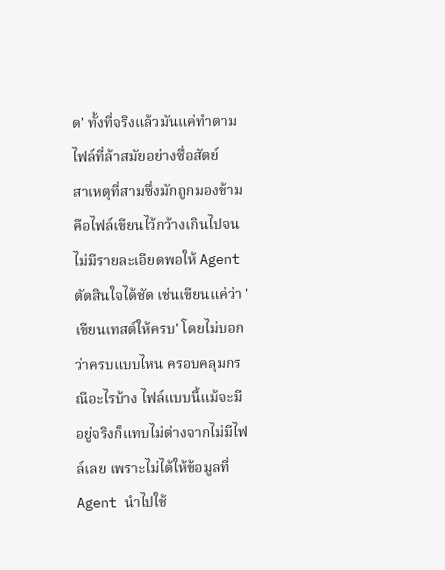ด' ทั้งที่จริงแล้วมันแค่ทำตามไฟล์ที่ล้าสมัยอย่างซื่อสัตย์
สาเหตุที่สามซึ่งมักถูกมองข้ามคือไฟล์เขียนไว้กว้างเกินไปจนไม่มีรายละเอียดพอให้ Agent ตัดสินใจได้ชัด เช่นเขียนแค่ว่า 'เขียนเทสต์ให้ครบ' โดยไม่บอกว่าครบแบบไหน ครอบคลุมกรณีอะไรบ้าง ไฟล์แบบนี้แม้จะมีอยู่จริงก็แทบไม่ต่างจากไม่มีไฟล์เลย เพราะไม่ได้ให้ข้อมูลที่ Agent นำไปใช้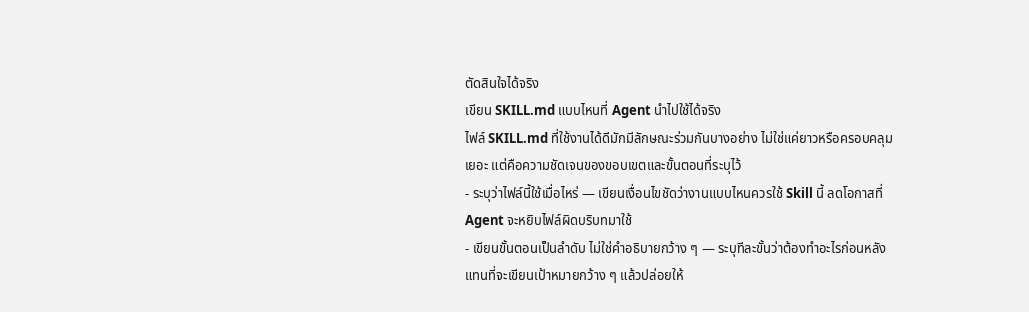ตัดสินใจได้จริง
เขียน SKILL.md แบบไหนที่ Agent นำไปใช้ได้จริง
ไฟล์ SKILL.md ที่ใช้งานได้ดีมักมีลักษณะร่วมกันบางอย่าง ไม่ใช่แค่ยาวหรือครอบคลุมเยอะ แต่คือความชัดเจนของขอบเขตและขั้นตอนที่ระบุไว้
- ระบุว่าไฟล์นี้ใช้เมื่อไหร่ — เขียนเงื่อนไขชัดว่างานแบบไหนควรใช้ Skill นี้ ลดโอกาสที่ Agent จะหยิบไฟล์ผิดบริบทมาใช้
- เขียนขั้นตอนเป็นลำดับ ไม่ใช่คำอธิบายกว้าง ๆ — ระบุทีละขั้นว่าต้องทำอะไรก่อนหลัง แทนที่จะเขียนเป้าหมายกว้าง ๆ แล้วปล่อยให้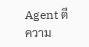Agent ตีความ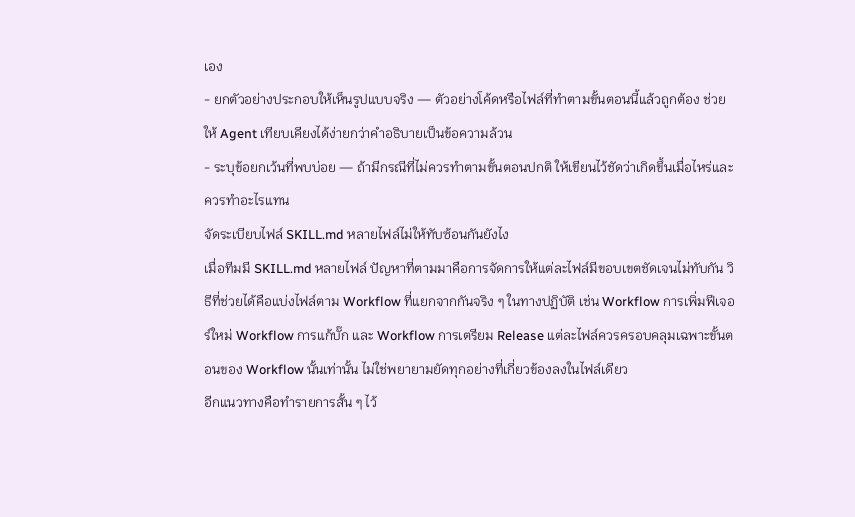เอง
- ยกตัวอย่างประกอบให้เห็นรูปแบบจริง — ตัวอย่างโค้ดหรือไฟล์ที่ทำตามขั้นตอนนี้แล้วถูกต้อง ช่วยให้ Agent เทียบเคียงได้ง่ายกว่าคำอธิบายเป็นข้อความล้วน
- ระบุข้อยกเว้นที่พบบ่อย — ถ้ามีกรณีที่ไม่ควรทำตามขั้นตอนปกติ ให้เขียนไว้ชัดว่าเกิดขึ้นเมื่อไหร่และควรทำอะไรแทน
จัดระเบียบไฟล์ SKILL.md หลายไฟล์ไม่ให้ทับซ้อนกันยังไง
เมื่อทีมมี SKILL.md หลายไฟล์ ปัญหาที่ตามมาคือการจัดการให้แต่ละไฟล์มีขอบเขตชัดเจนไม่ทับกัน วิธีที่ช่วยได้คือแบ่งไฟล์ตาม Workflow ที่แยกจากกันจริง ๆ ในทางปฏิบัติ เช่น Workflow การเพิ่มฟีเจอร์ใหม่ Workflow การแก้บั๊ก และ Workflow การเตรียม Release แต่ละไฟล์ควรครอบคลุมเฉพาะขั้นตอนของ Workflow นั้นเท่านั้น ไม่ใช่พยายามยัดทุกอย่างที่เกี่ยวข้องลงในไฟล์เดียว
อีกแนวทางคือทำรายการสั้น ๆ ไว้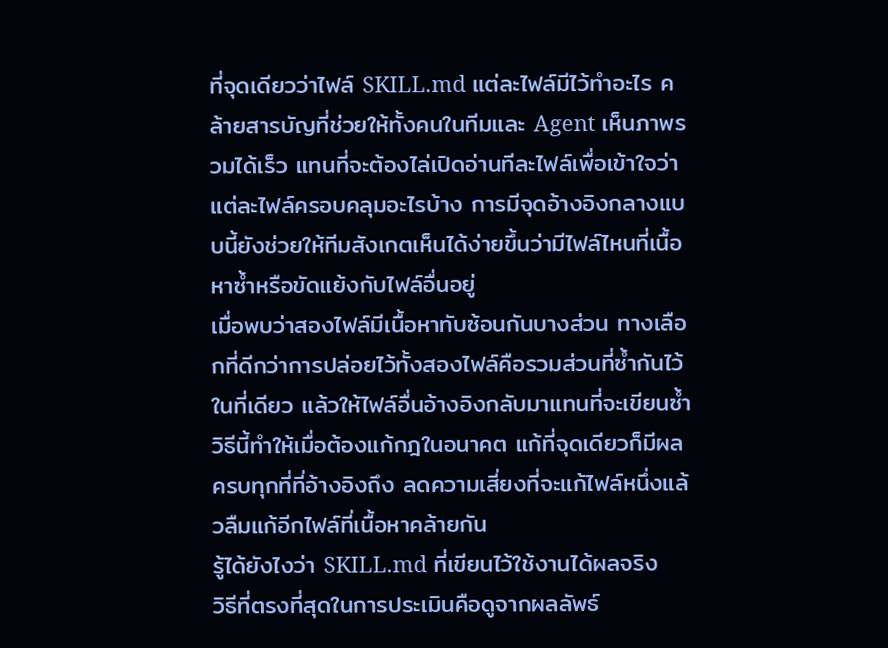ที่จุดเดียวว่าไฟล์ SKILL.md แต่ละไฟล์มีไว้ทำอะไร คล้ายสารบัญที่ช่วยให้ทั้งคนในทีมและ Agent เห็นภาพรวมได้เร็ว แทนที่จะต้องไล่เปิดอ่านทีละไฟล์เพื่อเข้าใจว่าแต่ละไฟล์ครอบคลุมอะไรบ้าง การมีจุดอ้างอิงกลางแบบนี้ยังช่วยให้ทีมสังเกตเห็นได้ง่ายขึ้นว่ามีไฟล์ไหนที่เนื้อหาซ้ำหรือขัดแย้งกับไฟล์อื่นอยู่
เมื่อพบว่าสองไฟล์มีเนื้อหาทับซ้อนกันบางส่วน ทางเลือกที่ดีกว่าการปล่อยไว้ทั้งสองไฟล์คือรวมส่วนที่ซ้ำกันไว้ในที่เดียว แล้วให้ไฟล์อื่นอ้างอิงกลับมาแทนที่จะเขียนซ้ำ วิธีนี้ทำให้เมื่อต้องแก้กฎในอนาคต แก้ที่จุดเดียวก็มีผลครบทุกที่ที่อ้างอิงถึง ลดความเสี่ยงที่จะแก้ไฟล์หนึ่งแล้วลืมแก้อีกไฟล์ที่เนื้อหาคล้ายกัน
รู้ได้ยังไงว่า SKILL.md ที่เขียนไว้ใช้งานได้ผลจริง
วิธีที่ตรงที่สุดในการประเมินคือดูจากผลลัพธ์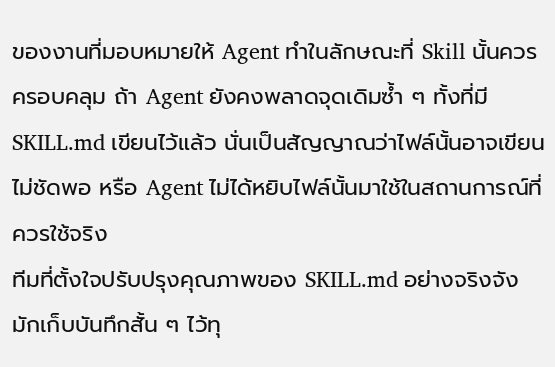ของงานที่มอบหมายให้ Agent ทำในลักษณะที่ Skill นั้นควรครอบคลุม ถ้า Agent ยังคงพลาดจุดเดิมซ้ำ ๆ ทั้งที่มี SKILL.md เขียนไว้แล้ว นั่นเป็นสัญญาณว่าไฟล์นั้นอาจเขียนไม่ชัดพอ หรือ Agent ไม่ได้หยิบไฟล์นั้นมาใช้ในสถานการณ์ที่ควรใช้จริง
ทีมที่ตั้งใจปรับปรุงคุณภาพของ SKILL.md อย่างจริงจังมักเก็บบันทึกสั้น ๆ ไว้ทุ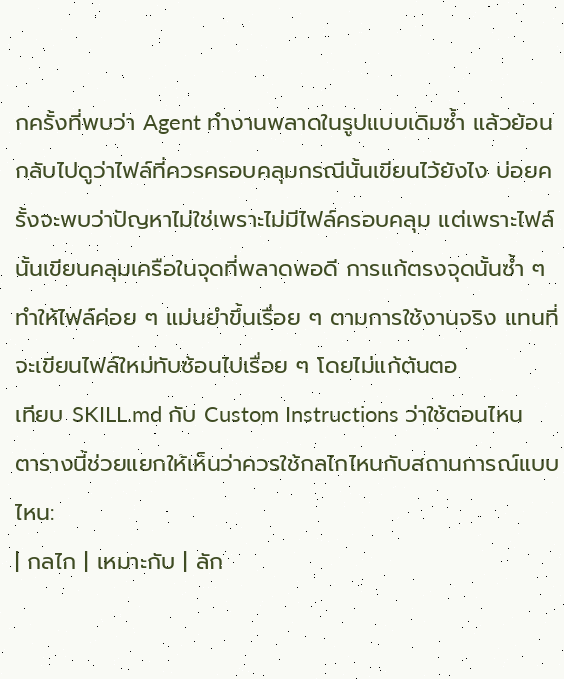กครั้งที่พบว่า Agent ทำงานพลาดในรูปแบบเดิมซ้ำ แล้วย้อนกลับไปดูว่าไฟล์ที่ควรครอบคลุมกรณีนั้นเขียนไว้ยังไง บ่อยครั้งจะพบว่าปัญหาไม่ใช่เพราะไม่มีไฟล์ครอบคลุม แต่เพราะไฟล์นั้นเขียนคลุมเครือในจุดที่พลาดพอดี การแก้ตรงจุดนั้นซ้ำ ๆ ทำให้ไฟล์ค่อย ๆ แม่นยำขึ้นเรื่อย ๆ ตามการใช้งานจริง แทนที่จะเขียนไฟล์ใหม่ทับซ้อนไปเรื่อย ๆ โดยไม่แก้ต้นตอ
เทียบ SKILL.md กับ Custom Instructions ว่าใช้ตอนไหน
ตารางนี้ช่วยแยกให้เห็นว่าควรใช้กลไกไหนกับสถานการณ์แบบไหน:
| กลไก | เหมาะกับ | ลัก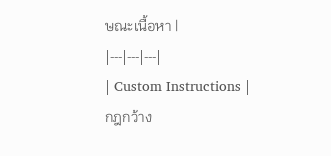ษณะเนื้อหา |
|---|---|---|
| Custom Instructions | กฎกว้าง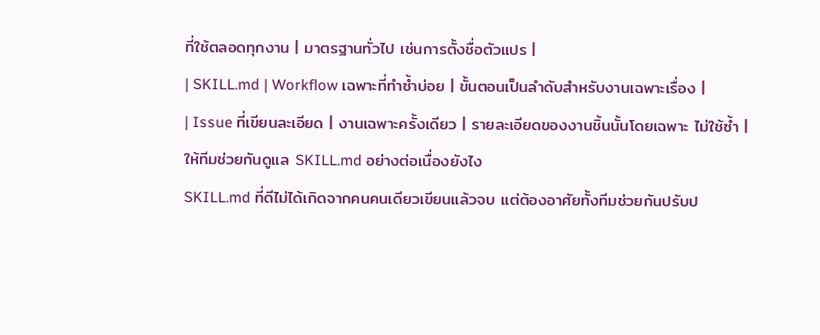ที่ใช้ตลอดทุกงาน | มาตรฐานทั่วไป เช่นการตั้งชื่อตัวแปร |
| SKILL.md | Workflow เฉพาะที่ทำซ้ำบ่อย | ขั้นตอนเป็นลำดับสำหรับงานเฉพาะเรื่อง |
| Issue ที่เขียนละเอียด | งานเฉพาะครั้งเดียว | รายละเอียดของงานชิ้นนั้นโดยเฉพาะ ไม่ใช้ซ้ำ |
ให้ทีมช่วยกันดูแล SKILL.md อย่างต่อเนื่องยังไง
SKILL.md ที่ดีไม่ได้เกิดจากคนคนเดียวเขียนแล้วจบ แต่ต้องอาศัยทั้งทีมช่วยกันปรับป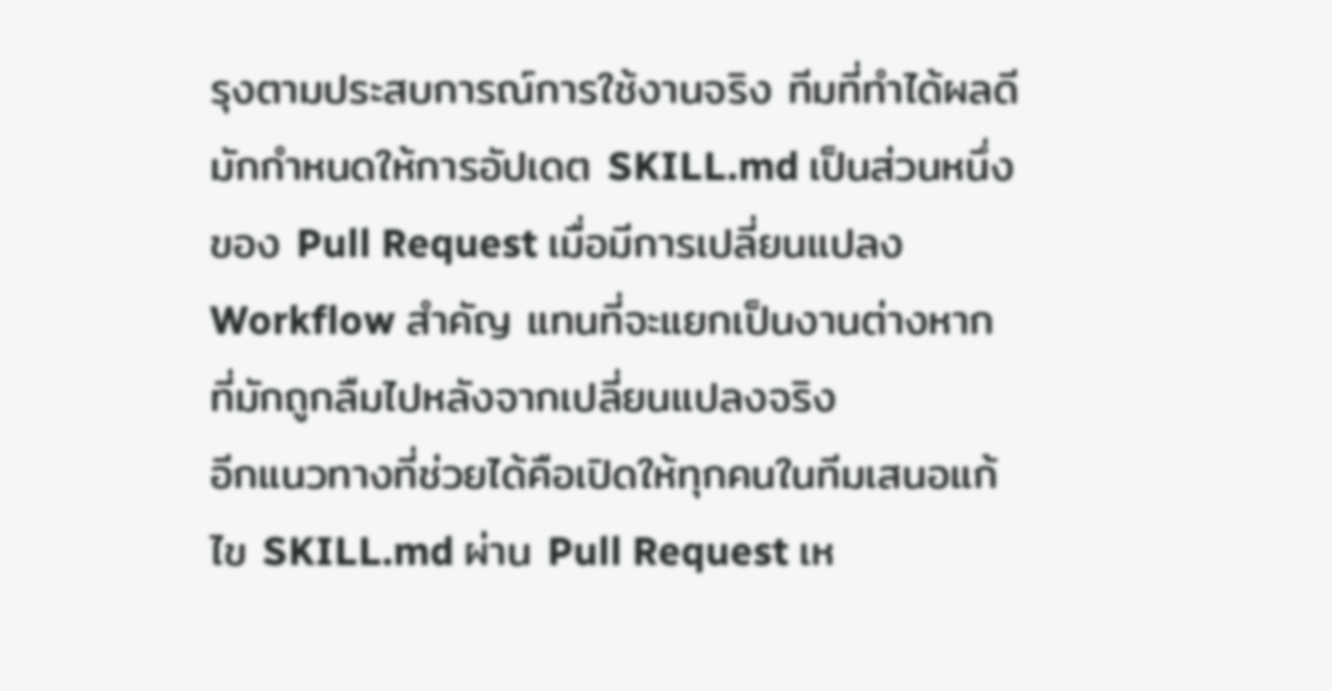รุงตามประสบการณ์การใช้งานจริง ทีมที่ทำได้ผลดีมักกำหนดให้การอัปเดต SKILL.md เป็นส่วนหนึ่งของ Pull Request เมื่อมีการเปลี่ยนแปลง Workflow สำคัญ แทนที่จะแยกเป็นงานต่างหากที่มักถูกลืมไปหลังจากเปลี่ยนแปลงจริง
อีกแนวทางที่ช่วยได้คือเปิดให้ทุกคนในทีมเสนอแก้ไข SKILL.md ผ่าน Pull Request เห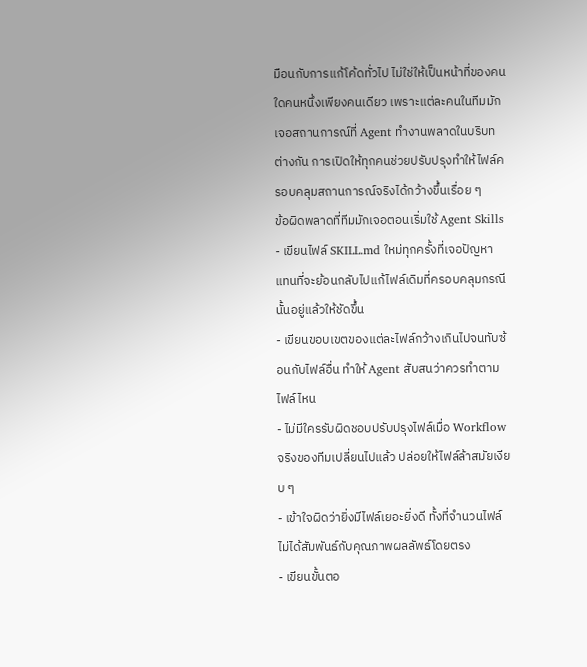มือนกับการแก้โค้ดทั่วไป ไม่ใช่ให้เป็นหน้าที่ของคนใดคนหนึ่งเพียงคนเดียว เพราะแต่ละคนในทีมมักเจอสถานการณ์ที่ Agent ทำงานพลาดในบริบทต่างกัน การเปิดให้ทุกคนช่วยปรับปรุงทำให้ไฟล์ครอบคลุมสถานการณ์จริงได้กว้างขึ้นเรื่อย ๆ
ข้อผิดพลาดที่ทีมมักเจอตอนเริ่มใช้ Agent Skills
- เขียนไฟล์ SKILL.md ใหม่ทุกครั้งที่เจอปัญหา แทนที่จะย้อนกลับไปแก้ไฟล์เดิมที่ครอบคลุมกรณีนั้นอยู่แล้วให้ชัดขึ้น
- เขียนขอบเขตของแต่ละไฟล์กว้างเกินไปจนทับซ้อนกับไฟล์อื่น ทำให้ Agent สับสนว่าควรทำตามไฟล์ไหน
- ไม่มีใครรับผิดชอบปรับปรุงไฟล์เมื่อ Workflow จริงของทีมเปลี่ยนไปแล้ว ปล่อยให้ไฟล์ล้าสมัยเงียบ ๆ
- เข้าใจผิดว่ายิ่งมีไฟล์เยอะยิ่งดี ทั้งที่จำนวนไฟล์ไม่ได้สัมพันธ์กับคุณภาพผลลัพธ์โดยตรง
- เขียนขั้นตอ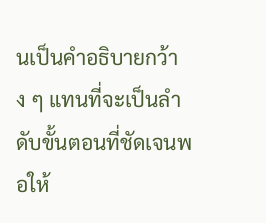นเป็นคำอธิบายกว้าง ๆ แทนที่จะเป็นลำดับขั้นตอนที่ชัดเจนพอให้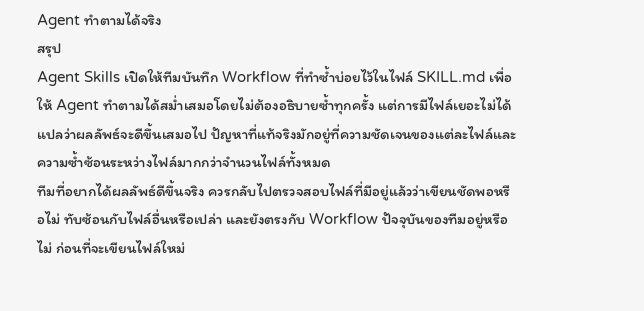Agent ทำตามได้จริง
สรุป
Agent Skills เปิดให้ทีมบันทึก Workflow ที่ทำซ้ำบ่อยไว้ในไฟล์ SKILL.md เพื่อให้ Agent ทำตามได้สม่ำเสมอโดยไม่ต้องอธิบายซ้ำทุกครั้ง แต่การมีไฟล์เยอะไม่ได้แปลว่าผลลัพธ์จะดีขึ้นเสมอไป ปัญหาที่แท้จริงมักอยู่ที่ความชัดเจนของแต่ละไฟล์และความซ้ำซ้อนระหว่างไฟล์มากกว่าจำนวนไฟล์ทั้งหมด
ทีมที่อยากได้ผลลัพธ์ดีขึ้นจริง ควรกลับไปตรวจสอบไฟล์ที่มีอยู่แล้วว่าเขียนชัดพอหรือไม่ ทับซ้อนกับไฟล์อื่นหรือเปล่า และยังตรงกับ Workflow ปัจจุบันของทีมอยู่หรือไม่ ก่อนที่จะเขียนไฟล์ใหม่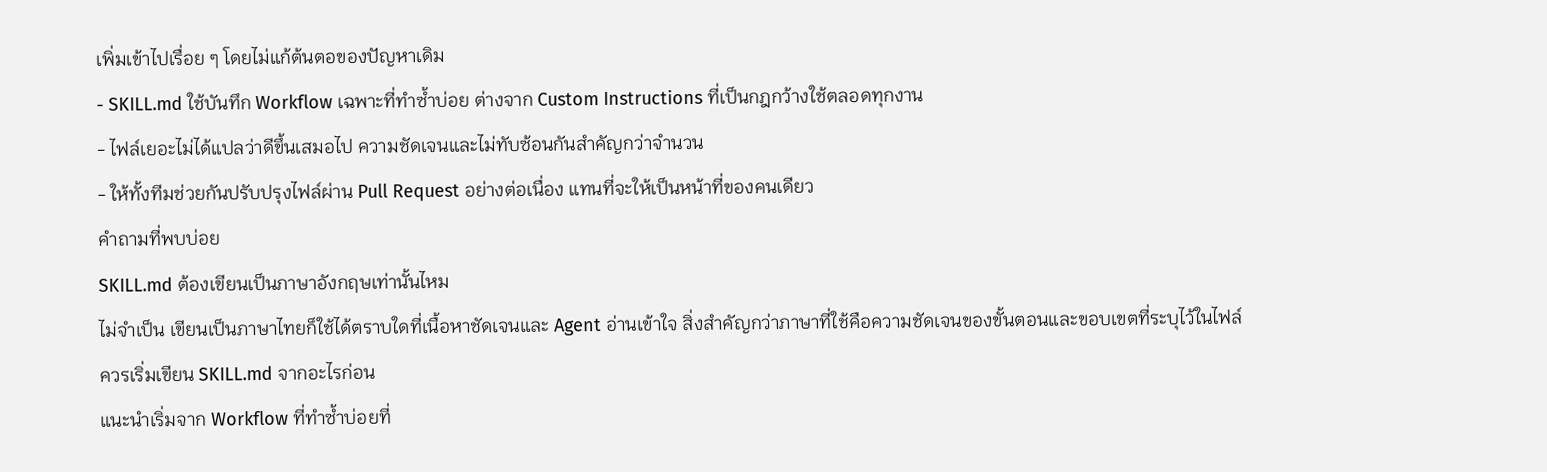เพิ่มเข้าไปเรื่อย ๆ โดยไม่แก้ต้นตอของปัญหาเดิม
- SKILL.md ใช้บันทึก Workflow เฉพาะที่ทำซ้ำบ่อย ต่างจาก Custom Instructions ที่เป็นกฎกว้างใช้ตลอดทุกงาน
- ไฟล์เยอะไม่ได้แปลว่าดีขึ้นเสมอไป ความชัดเจนและไม่ทับซ้อนกันสำคัญกว่าจำนวน
- ให้ทั้งทีมช่วยกันปรับปรุงไฟล์ผ่าน Pull Request อย่างต่อเนื่อง แทนที่จะให้เป็นหน้าที่ของคนเดียว
คำถามที่พบบ่อย
SKILL.md ต้องเขียนเป็นภาษาอังกฤษเท่านั้นไหม
ไม่จำเป็น เขียนเป็นภาษาไทยก็ใช้ได้ตราบใดที่เนื้อหาชัดเจนและ Agent อ่านเข้าใจ สิ่งสำคัญกว่าภาษาที่ใช้คือความชัดเจนของขั้นตอนและขอบเขตที่ระบุไว้ในไฟล์
ควรเริ่มเขียน SKILL.md จากอะไรก่อน
แนะนำเริ่มจาก Workflow ที่ทำซ้ำบ่อยที่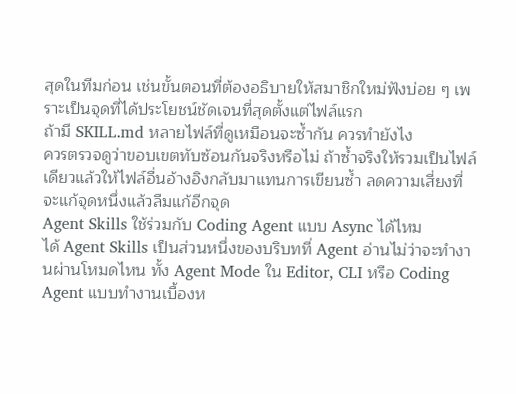สุดในทีมก่อน เช่นขั้นตอนที่ต้องอธิบายให้สมาชิกใหม่ฟังบ่อย ๆ เพราะเป็นจุดที่ได้ประโยชน์ชัดเจนที่สุดตั้งแต่ไฟล์แรก
ถ้ามี SKILL.md หลายไฟล์ที่ดูเหมือนจะซ้ำกัน ควรทำยังไง
ควรตรวจดูว่าขอบเขตทับซ้อนกันจริงหรือไม่ ถ้าซ้ำจริงให้รวมเป็นไฟล์เดียวแล้วให้ไฟล์อื่นอ้างอิงกลับมาแทนการเขียนซ้ำ ลดความเสี่ยงที่จะแก้จุดหนึ่งแล้วลืมแก้อีกจุด
Agent Skills ใช้ร่วมกับ Coding Agent แบบ Async ได้ไหม
ได้ Agent Skills เป็นส่วนหนึ่งของบริบทที่ Agent อ่านไม่ว่าจะทำงานผ่านโหมดไหน ทั้ง Agent Mode ใน Editor, CLI หรือ Coding Agent แบบทำงานเบื้องห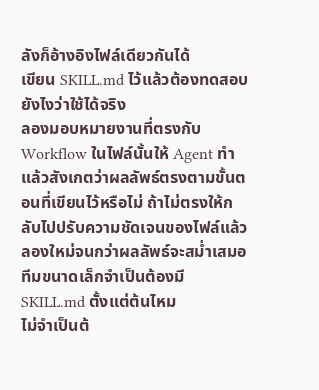ลังก็อ้างอิงไฟล์เดียวกันได้
เขียน SKILL.md ไว้แล้วต้องทดสอบยังไงว่าใช้ได้จริง
ลองมอบหมายงานที่ตรงกับ Workflow ในไฟล์นั้นให้ Agent ทำ แล้วสังเกตว่าผลลัพธ์ตรงตามขั้นตอนที่เขียนไว้หรือไม่ ถ้าไม่ตรงให้กลับไปปรับความชัดเจนของไฟล์แล้วลองใหม่จนกว่าผลลัพธ์จะสม่ำเสมอ
ทีมขนาดเล็กจำเป็นต้องมี SKILL.md ตั้งแต่ต้นไหม
ไม่จำเป็นต้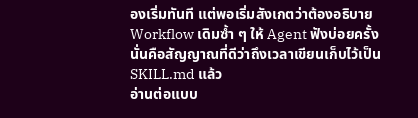องเริ่มทันที แต่พอเริ่มสังเกตว่าต้องอธิบาย Workflow เดิมซ้ำ ๆ ให้ Agent ฟังบ่อยครั้ง นั่นคือสัญญาณที่ดีว่าถึงเวลาเขียนเก็บไว้เป็น SKILL.md แล้ว
อ่านต่อแบบ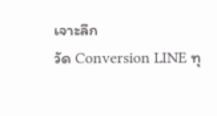เจาะลึก
วัด Conversion LINE ทุ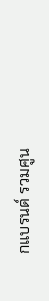กแบรนด์ รวมศูน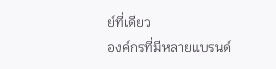ย์ที่เดียว
องค์กรที่มีหลายแบรนด์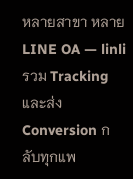หลายสาขา หลาย LINE OA — linli รวม Tracking และส่ง Conversion กลับทุกแพ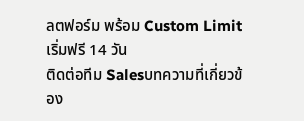ลตฟอร์ม พร้อม Custom Limit เริ่มฟรี 14 วัน
ติดต่อทีม Salesบทความที่เกี่ยวข้อง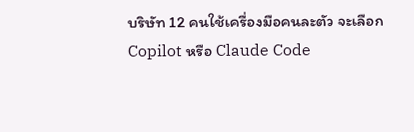บริษัท 12 คนใช้เครื่องมือคนละตัว จะเลือก Copilot หรือ Claude Code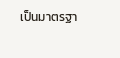เป็นมาตรฐา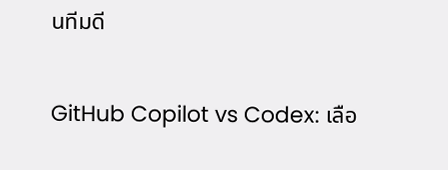นทีมดี

GitHub Copilot vs Codex: เลือ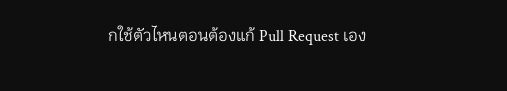กใช้ตัวไหนตอนต้องแก้ Pull Request เอง